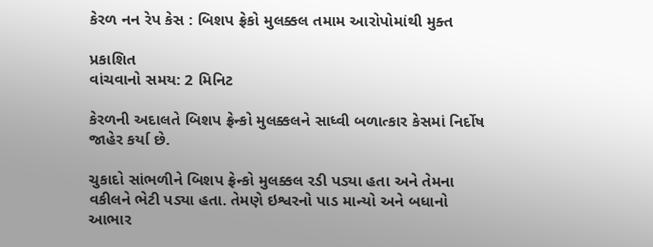કેરળ નન રેપ કેસ : બિશપ ફ્રેકો મુલક્કલ તમામ આરોપોમાંથી મુક્ત

પ્રકાશિત
વાંચવાનો સમય: 2 મિનિટ

કેરળની અદાલતે બિશપ ફ્રેન્કો મુલક્કલને સાધ્વી બળાત્કાર કેસમાં નિર્દોષ જાહેર કર્યા છે.

ચુકાદો સાંભળીને બિશપ ફ્રેન્કો મુલક્કલ રડી પડ્યા હતા અને તેમના વકીલને ભેટી પડ્યા હતા. તેમણે ઇશ્વરનો પાડ માન્યો અને બધાનો આભાર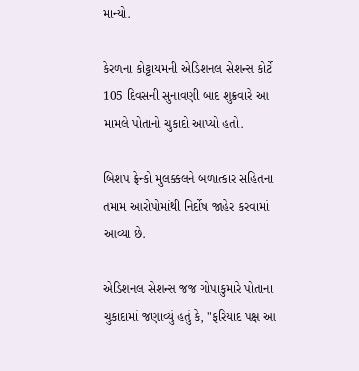માન્યો.

કેરળના કોટ્ટાયમની એડિશનલ સેશન્સ કોર્ટે 105 દિવસની સુનાવણી બાદ શુક્રવારે આ મામલે પોતાનો ચુકાદો આપ્યો હતો.

બિશપ ફ્રેન્કો મુલક્કલને બળાત્કાર સહિતના તમામ આરોપોમાંથી નિર્દોષ જાહેર કરવામાં આવ્યા છે.

એડિશનલ સેશન્સ જજ ગોપાકુમારે પોતાના ચુકાદામાં જણાવ્યું હતું કે, "ફરિયાદ પક્ષ આ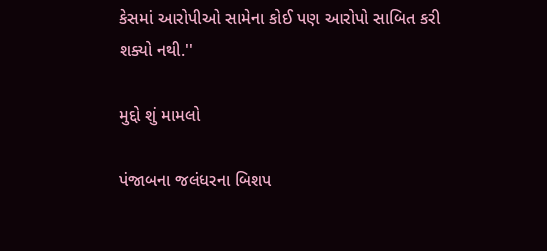કેસમાં આરોપીઓ સામેના કોઈ પણ આરોપો સાબિત કરી શક્યો નથી.''

મુદ્દો શું મામલો

પંજાબના જલંધરના બિશપ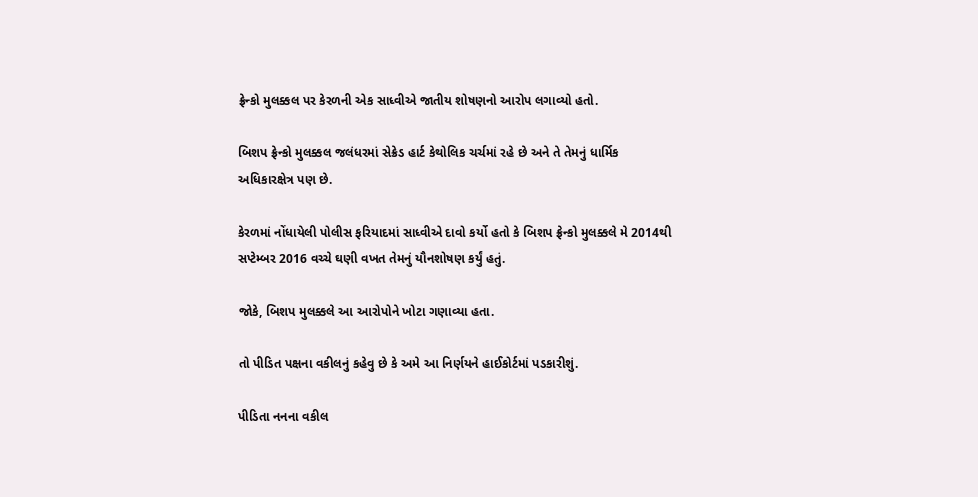ફ્રેન્કો મુલક્કલ પર કેરળની એક સાધ્વીએ જાતીય શોષણનો આરોપ લગાવ્યો હતો.

બિશપ ફ્રેન્કો મુલક્કલ જલંધરમાં સેક્રેડ હાર્ટ કેથોલિક ચર્ચમાં રહે છે અને તે તેમનું ધાર્મિક અધિકારક્ષેત્ર પણ છે.

કેરળમાં નોંધાયેલી પોલીસ ફરિયાદમાં સાધ્વીએ દાવો કર્યો હતો કે બિશપ ફ્રેન્કો મુલક્કલે મે 2014થી સપ્ટેમ્બર 2016 વચ્ચે ઘણી વખત તેમનું યૌનશોષણ કર્યું હતું.

જોકે, બિશપ મુલક્કલે આ આરોપોને ખોટા ગણાવ્યા હતા.

તો પીડિત પક્ષના વકીલનું કહેવુ છે કે અમે આ નિર્ણયને હાઈકોર્ટમાં પડકારીશું.

પીડિતા નનના વકીલ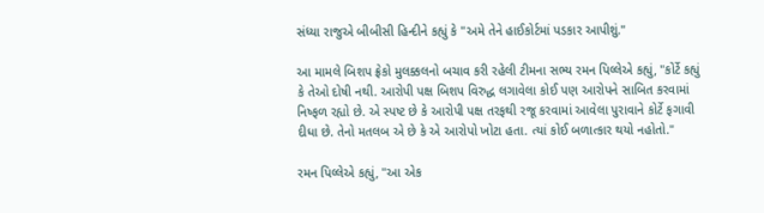સંધ્યા રાજુએ બીબીસી હિન્દીને કહ્યું કે "અમે તેને હાઈકોર્ટમાં પડકાર આપીશું."

આ મામલે બિશપ ફ્રેકો મુલક્કલનો બચાવ કરી રહેલી ટીમના સભ્ય રમન પિલ્લેએ કહ્યું, "કોર્ટે કહ્યું કે તેઓ દોષી નથી. આરોપી પક્ષ બિશપ વિરુદ્ધ લગાવેલા કોઈ પણ આરોપને સાબિત કરવામાં નિષ્ફળ રહ્યો છે. એ સ્પષ્ટ છે કે આરોપી પક્ષ તરફથી રજૂ કરવામાં આવેલા પુરાવાને કોર્ટે ફગાવી દીધા છે. તેનો મતલબ એ છે કે એ આરોપો ખોટા હતા. ત્યાં કોઈ બળાત્કાર થયો નહોતો."

રમન પિલ્લેએ કહ્યું, "આ એક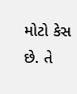મોટો કેસ છે. તે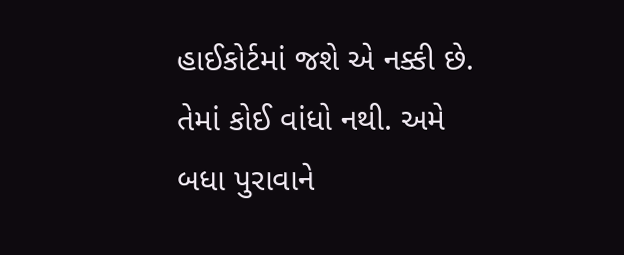હાઈકોર્ટમાં જશે એ નક્કી છે. તેમાં કોઈ વાંધો નથી. અમે બધા પુરાવાને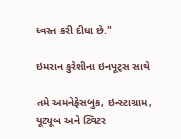ધ્વસ્ત કરી દીધા છે."

ઇમરાન કુરેશીના ઇનપૂટ્સ સાથે

તમે અમનેફેસબુક, ઇન્સ્ટાગ્રામ, યૂટ્યૂબ અને ટ્વિટર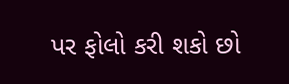પર ફોલો કરી શકો છો